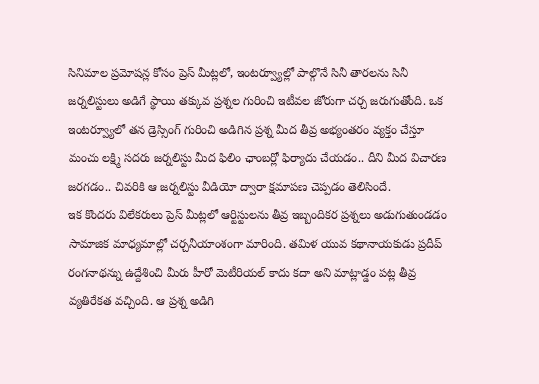సినిమాల ప్రమోషన్ల కోసం ప్రెస్ మీట్లలో, ఇంటర్వ్యూల్లో పాల్గొనే సినీ తారలను సినీ జర్నలిస్టులు అడిగే స్థాయి తక్కువ ప్రశ్నల గురించి ఇటీవల జోరుగా చర్చ జరుగుతోంది. ఒక ఇంటర్వ్యూలో తన డ్రెస్సింగ్ గురించి అడిగిన ప్రశ్న మీద తీవ్ర అభ్యంతరం వ్యక్తం చేస్తూ మంచు లక్ష్మి సదరు జర్నలిస్టు మీద ఫిలిం ఛాంబర్లో ఫిర్యాదు చేయడం.. దీని మీద విచారణ జరగడం.. చివరికి ఆ జర్నలిస్టు వీడియో ద్వారా క్షమాపణ చెప్పడం తెలిసిందే.
ఇక కొందరు విలేకరులు ప్రెస్ మీట్లలో ఆర్టిస్టులను తీవ్ర ఇబ్బందికర ప్రశ్నలు అడుగుతుండడం సామాజిక మాధ్యమాల్లో చర్చనీయాంశంగా మారింది. తమిళ యువ కథానాయకుడు ప్రదీప్ రంగనాథన్ను ఉద్దేశించి మీరు హీరో మెటీరియల్ కాదు కదా అని మాట్లాడ్డం పట్ల తీవ్ర వ్యతిరేకత వచ్చింది. ఆ ప్రశ్న అడిగి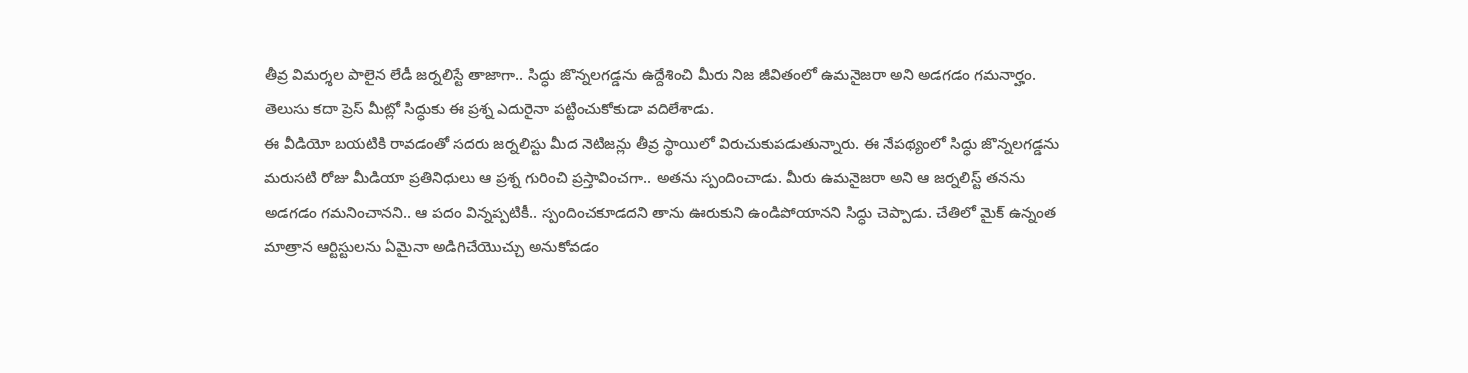తీవ్ర విమర్శల పాలైన లేడీ జర్నలిస్టే తాజాగా.. సిద్ధు జొన్నలగడ్డను ఉద్దేశించి మీరు నిజ జీవితంలో ఉమనైజరా అని అడగడం గమనార్హం. తెలుసు కదా ప్రెస్ మీట్లో సిద్ధుకు ఈ ప్రశ్న ఎదురైనా పట్టించుకోకుడా వదిలేశాడు.
ఈ వీడియో బయటికి రావడంతో సదరు జర్నలిస్టు మీద నెటిజన్లు తీవ్ర స్థాయిలో విరుచుకుపడుతున్నారు. ఈ నేపథ్యంలో సిద్ధు జొన్నలగడ్డను మరుసటి రోజు మీడియా ప్రతినిధులు ఆ ప్రశ్న గురించి ప్రస్తావించగా.. అతను స్పందించాడు. మీరు ఉమనైజరా అని ఆ జర్నలిస్ట్ తనను అడగడం గమనించానని.. ఆ పదం విన్నప్పటికీ.. స్పందించకూడదని తాను ఊరుకుని ఉండిపోయానని సిద్ధు చెప్పాడు. చేతిలో మైక్ ఉన్నంత మాత్రాన ఆర్టిస్టులను ఏమైనా అడిగిచేయొచ్చు అనుకోవడం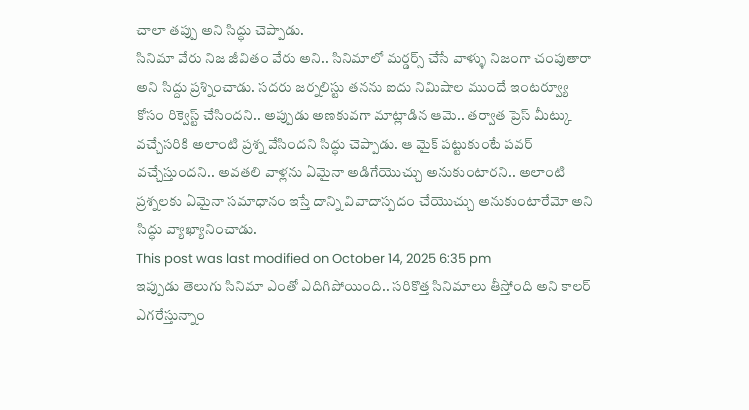చాలా తప్పు అని సిద్ధు చెప్పాడు.
సినిమా వేరు నిజ జీవితం వేరు అని.. సినిమాలో మర్డర్స్ చేసే వాళ్ళు నిజంగా చంపుతారా అని సిద్దు ప్రశ్నించాడు. సదరు జర్నలిస్టు తనను ఐదు నిమిషాల ముందే ఇంటర్వ్యూ కోసం రిక్వెస్ట్ చేసిందని.. అప్పుడు అణకువగా మాట్లాడిన ఆమె.. తర్వాత ప్రెస్ మీట్కు వచ్చేసరికి అలాంటి ప్రశ్న వేసిందని సిద్ధు చెప్పాడు. ఆ మైక్ పట్టుకుంటే పవర్ వచ్చేస్తుందని.. అవతలి వాళ్లను ఏమైనా అడిగేయొచ్చు అనుకుంటారని.. అలాంటి ప్రశ్నలకు ఏమైనా సమాధానం ఇస్తే దాన్ని వివాదాస్పదం చేయొచ్చు అనుకుంటారేమో అని సిద్ధు వ్యాఖ్యానించాడు.
This post was last modified on October 14, 2025 6:35 pm
ఇప్పుడు తెలుగు సినిమా ఎంతో ఎదిగిపోయింది.. సరికొత్త సినిమాలు తీస్తోంది అని కాలర్ ఎగరేస్తున్నాం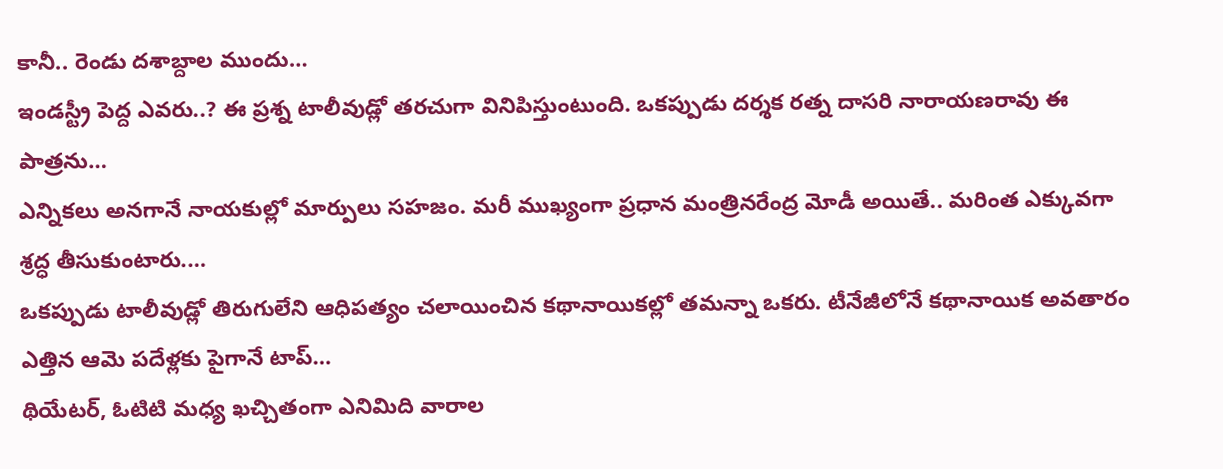కానీ.. రెండు దశాబ్దాల ముందు…
ఇండస్ట్రీ పెద్ద ఎవరు..? ఈ ప్రశ్న టాలీవుడ్లో తరచుగా వినిపిస్తుంటుంది. ఒకప్పుడు దర్శక రత్న దాసరి నారాయణరావు ఈ పాత్రను…
ఎన్నికలు అనగానే నాయకుల్లో మార్పులు సహజం. మరీ ముఖ్యంగా ప్రధాన మంత్రినరేంద్ర మోడీ అయితే.. మరింత ఎక్కువగా శ్రద్ధ తీసుకుంటారు.…
ఒకప్పుడు టాలీవుడ్లో తిరుగులేని ఆధిపత్యం చలాయించిన కథానాయికల్లో తమన్నా ఒకరు. టీనేజీలోనే కథానాయిక అవతారం ఎత్తిన ఆమె పదేళ్లకు పైగానే టాప్…
థియేటర్, ఓటిటి మధ్య ఖచ్చితంగా ఎనిమిది వారాల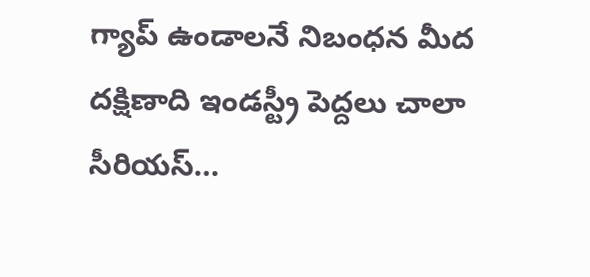గ్యాప్ ఉండాలనే నిబంధన మీద దక్షిణాది ఇండస్ట్రీ పెద్దలు చాలా సీరియస్…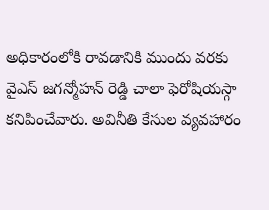అధికారంలోకి రావడానికి ముందు వరకు వైఎస్ జగన్మోహన్ రెడ్డి చాలా ఫెరోషియస్గా కనిపించేవారు. అవినీతి కేసుల వ్యవహారం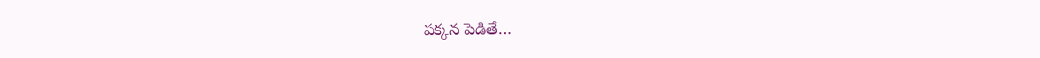పక్కన పెడితే…